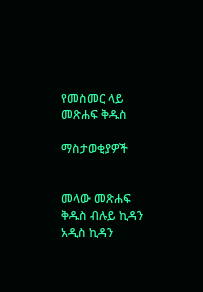የመስመር ላይ መጽሐፍ ቅዱስ

ማስታወቂያዎች


መላው መጽሐፍ ቅዱስ ብሉይ ኪዳን አዲስ ኪዳን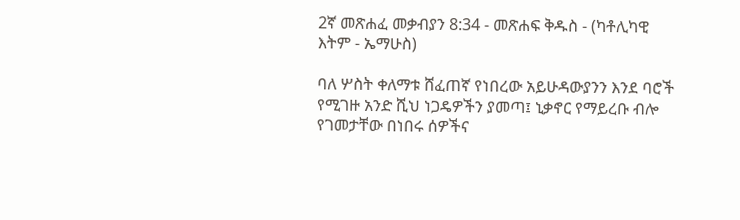2ኛ መጽሐፈ መቃብያን 8:34 - መጽሐፍ ቅዱስ - (ካቶሊካዊ እትም - ኤማሁስ)

ባለ ሦስት ቀለማቱ ሸፈጠኛ የነበረው አይሁዳውያንን እንደ ባሮች የሚገዙ አንድ ሺህ ነጋዴዎችን ያመጣ፤ ኒቃኖር የማይረቡ ብሎ የገመታቸው በነበሩ ሰዎችና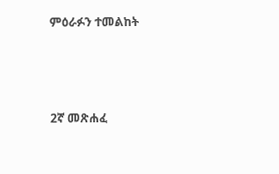ምዕራፉን ተመልከት



2ኛ መጽሐፈ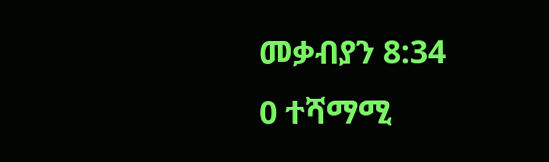መቃብያን 8:34
0 ተሻማሚ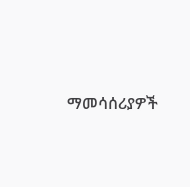ማመሳሰሪያዎች